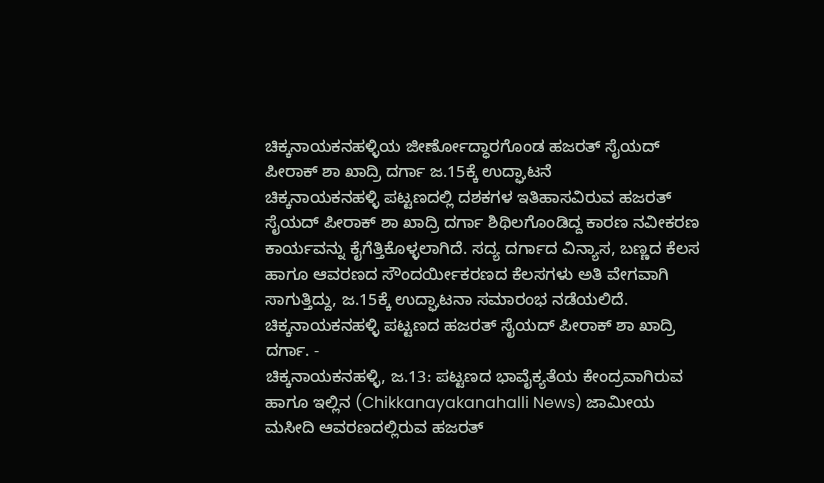ಚಿಕ್ಕನಾಯಕನಹಳ್ಳಿಯ ಜೀರ್ಣೋದ್ಧಾರಗೊಂಡ ಹಜರತ್ ಸೈಯದ್ ಪೀರಾಕ್ ಶಾ ಖಾದ್ರಿ ದರ್ಗಾ ಜ.15ಕ್ಕೆ ಉದ್ಘಾಟನೆ
ಚಿಕ್ಕನಾಯಕನಹಳ್ಳಿ ಪಟ್ಟಣದಲ್ಲಿ ದಶಕಗಳ ಇತಿಹಾಸವಿರುವ ಹಜರತ್ ಸೈಯದ್ ಪೀರಾಕ್ ಶಾ ಖಾದ್ರಿ ದರ್ಗಾ ಶಿಥಿಲಗೊಂಡಿದ್ದ ಕಾರಣ ನವೀಕರಣ ಕಾರ್ಯವನ್ನು ಕೈಗೆತ್ತಿಕೊಳ್ಳಲಾಗಿದೆ. ಸದ್ಯ ದರ್ಗಾದ ವಿನ್ಯಾಸ, ಬಣ್ಣದ ಕೆಲಸ ಹಾಗೂ ಆವರಣದ ಸೌಂದರ್ಯೀಕರಣದ ಕೆಲಸಗಳು ಅತಿ ವೇಗವಾಗಿ ಸಾಗುತ್ತಿದ್ದು, ಜ.15ಕ್ಕೆ ಉದ್ಘಾಟನಾ ಸಮಾರಂಭ ನಡೆಯಲಿದೆ.
ಚಿಕ್ಕನಾಯಕನಹಳ್ಳಿ ಪಟ್ಟಣದ ಹಜರತ್ ಸೈಯದ್ ಪೀರಾಕ್ ಶಾ ಖಾದ್ರಿ ದರ್ಗಾ. -
ಚಿಕ್ಕನಾಯಕನಹಳ್ಳಿ, ಜ.13: ಪಟ್ಟಣದ ಭಾವೈಕ್ಯತೆಯ ಕೇಂದ್ರವಾಗಿರುವ ಹಾಗೂ ಇಲ್ಲಿನ (Chikkanayakanahalli News) ಜಾಮೀಯ ಮಸೀದಿ ಆವರಣದಲ್ಲಿರುವ ಹಜರತ್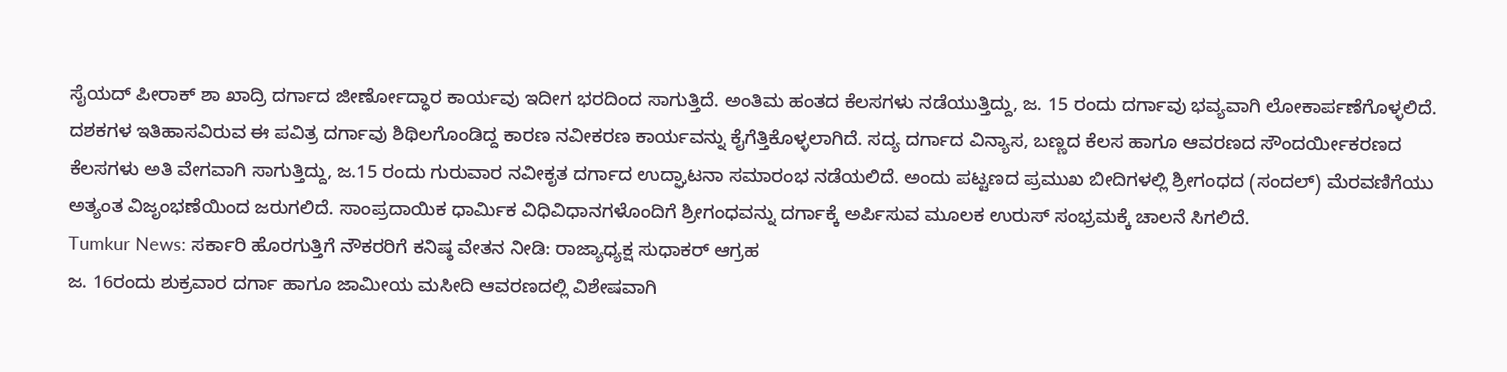ಸೈಯದ್ ಪೀರಾಕ್ ಶಾ ಖಾದ್ರಿ ದರ್ಗಾದ ಜೀರ್ಣೋದ್ಧಾರ ಕಾರ್ಯವು ಇದೀಗ ಭರದಿಂದ ಸಾಗುತ್ತಿದೆ. ಅಂತಿಮ ಹಂತದ ಕೆಲಸಗಳು ನಡೆಯುತ್ತಿದ್ದು, ಜ. 15 ರಂದು ದರ್ಗಾವು ಭವ್ಯವಾಗಿ ಲೋಕಾರ್ಪಣೆಗೊಳ್ಳಲಿದೆ.
ದಶಕಗಳ ಇತಿಹಾಸವಿರುವ ಈ ಪವಿತ್ರ ದರ್ಗಾವು ಶಿಥಿಲಗೊಂಡಿದ್ದ ಕಾರಣ ನವೀಕರಣ ಕಾರ್ಯವನ್ನು ಕೈಗೆತ್ತಿಕೊಳ್ಳಲಾಗಿದೆ. ಸದ್ಯ ದರ್ಗಾದ ವಿನ್ಯಾಸ, ಬಣ್ಣದ ಕೆಲಸ ಹಾಗೂ ಆವರಣದ ಸೌಂದರ್ಯೀಕರಣದ ಕೆಲಸಗಳು ಅತಿ ವೇಗವಾಗಿ ಸಾಗುತ್ತಿದ್ದು, ಜ.15 ರಂದು ಗುರುವಾರ ನವೀಕೃತ ದರ್ಗಾದ ಉದ್ಘಾಟನಾ ಸಮಾರಂಭ ನಡೆಯಲಿದೆ. ಅಂದು ಪಟ್ಟಣದ ಪ್ರಮುಖ ಬೀದಿಗಳಲ್ಲಿ ಶ್ರೀಗಂಧದ (ಸಂದಲ್) ಮೆರವಣಿಗೆಯು ಅತ್ಯಂತ ವಿಜೃಂಭಣೆಯಿಂದ ಜರುಗಲಿದೆ. ಸಾಂಪ್ರದಾಯಿಕ ಧಾರ್ಮಿಕ ವಿಧಿವಿಧಾನಗಳೊಂದಿಗೆ ಶ್ರೀಗಂಧವನ್ನು ದರ್ಗಾಕ್ಕೆ ಅರ್ಪಿಸುವ ಮೂಲಕ ಉರುಸ್ ಸಂಭ್ರಮಕ್ಕೆ ಚಾಲನೆ ಸಿಗಲಿದೆ.
Tumkur News: ಸರ್ಕಾರಿ ಹೊರಗುತ್ತಿಗೆ ನೌಕರರಿಗೆ ಕನಿಷ್ಠ ವೇತನ ನೀಡಿ: ರಾಜ್ಯಾಧ್ಯಕ್ಷ ಸುಧಾಕರ್ ಆಗ್ರಹ
ಜ. 16ರಂದು ಶುಕ್ರವಾರ ದರ್ಗಾ ಹಾಗೂ ಜಾಮೀಯ ಮಸೀದಿ ಆವರಣದಲ್ಲಿ ವಿಶೇಷವಾಗಿ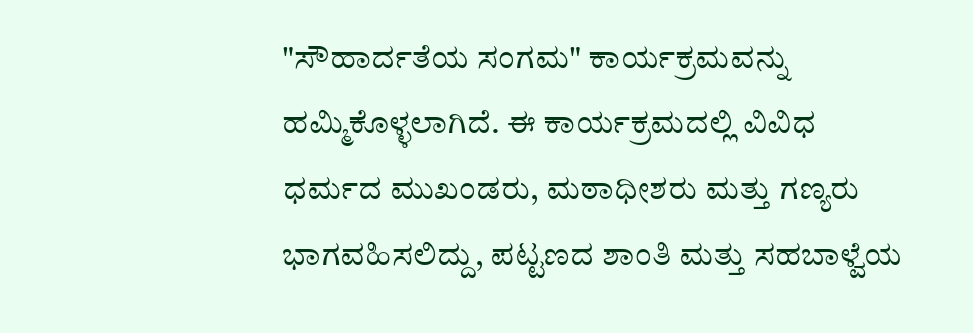"ಸೌಹಾರ್ದತೆಯ ಸಂಗಮ" ಕಾರ್ಯಕ್ರಮವನ್ನು ಹಮ್ಮಿಕೊಳ್ಳಲಾಗಿದೆ. ಈ ಕಾರ್ಯಕ್ರಮದಲ್ಲಿ ವಿವಿಧ ಧರ್ಮದ ಮುಖಂಡರು, ಮಠಾಧೀಶರು ಮತ್ತು ಗಣ್ಯರು ಭಾಗವಹಿಸಲಿದ್ದು, ಪಟ್ಟಣದ ಶಾಂತಿ ಮತ್ತು ಸಹಬಾಳ್ವೆಯ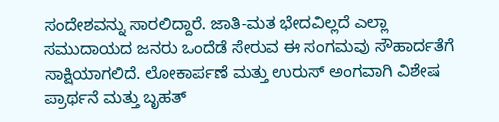ಸಂದೇಶವನ್ನು ಸಾರಲಿದ್ದಾರೆ. ಜಾತಿ-ಮತ ಭೇದವಿಲ್ಲದೆ ಎಲ್ಲಾ ಸಮುದಾಯದ ಜನರು ಒಂದೆಡೆ ಸೇರುವ ಈ ಸಂಗಮವು ಸೌಹಾರ್ದತೆಗೆ ಸಾಕ್ಷಿಯಾಗಲಿದೆ. ಲೋಕಾರ್ಪಣೆ ಮತ್ತು ಉರುಸ್ ಅಂಗವಾಗಿ ವಿಶೇಷ ಪ್ರಾರ್ಥನೆ ಮತ್ತು ಬೃಹತ್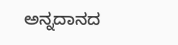ಅನ್ನದಾನದ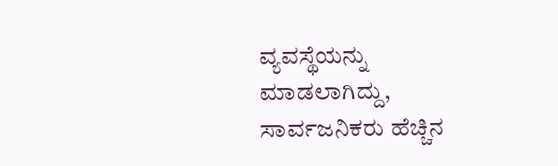ವ್ಯವಸ್ಥೆಯನ್ನು ಮಾಡಲಾಗಿದ್ದು, ಸಾರ್ವಜನಿಕರು ಹೆಚ್ಚಿನ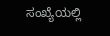ಸಂಖ್ಯೆಯಲ್ಲಿ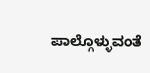ಪಾಲ್ಗೊಳ್ಳುವಂತೆ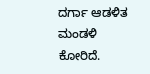ದರ್ಗಾ ಆಡಳಿತ ಮಂಡಳಿ ಕೋರಿದೆ.